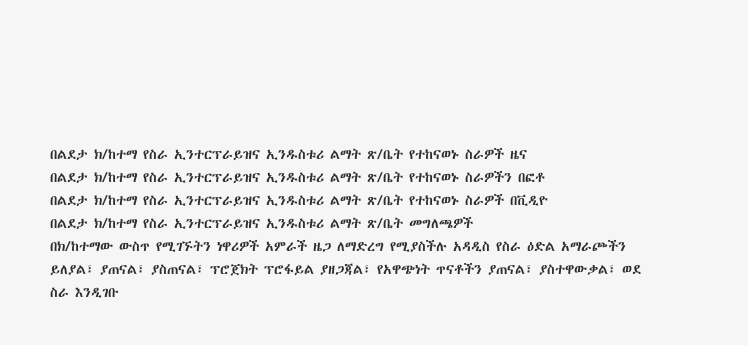በልደታ ክ/ከተማ የስራ ኢንተርፕራይዝና ኢንዱስቱሪ ልማት ጽ/ቤት የተከናወኑ ስራዎች ዜና
በልደታ ክ/ከተማ የስራ ኢንተርፕራይዝና ኢንዱስቱሪ ልማት ጽ/ቤት የተከናወኑ ስራዎችን በፎቶ
በልደታ ክ/ከተማ የስራ ኢንተርፕራይዝና ኢንዱስቱሪ ልማት ጽ/ቤት የተከናወኑ ስራዎች በቪዲዮ
በልደታ ክ/ከተማ የስራ ኢንተርፕራይዝና ኢንዱስቱሪ ልማት ጽ/ቤት መግለጫዎች
በክ/ከተማው ውስጥ የሚገኙትን ነዋሪዎች አምራች ዜጋ ለማድረግ የሚያስችሉ አዳዲስ የስራ ዕድል አማራጮችን ይለያል፣ ያጠናል፣ ያስጠናል፣ ፕሮጀክት ፕሮፋይል ያዘጋጃል፣ የአዋጭነት ጥናቶችን ያጠናል፣ ያስተዋውቃል፣ ወደ ስራ እንዲገቡ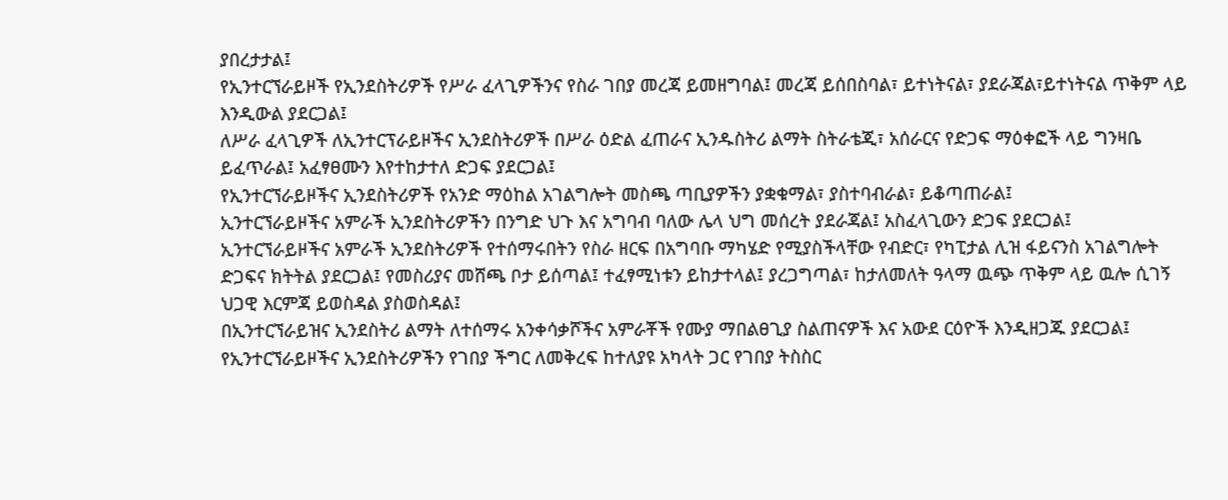ያበረታታል፤
የኢንተርኘራይዞች የኢንደስትሪዎች የሥራ ፈላጊዎችንና የስራ ገበያ መረጃ ይመዘግባል፤ መረጃ ይሰበስባል፣ ይተነትናል፣ ያደራጃል፣ይተነትናል ጥቅም ላይ እንዲውል ያደርጋል፤
ለሥራ ፈላጊዎች ለኢንተርፕራይዞችና ኢንደስትሪዎች በሥራ ዕድል ፈጠራና ኢንዱስትሪ ልማት ስትራቴጂ፣ አሰራርና የድጋፍ ማዕቀፎች ላይ ግንዛቤ ይፈጥራል፤ አፈፃፀሙን እየተከታተለ ድጋፍ ያደርጋል፤
የኢንተርኘራይዞችና ኢንደስትሪዎች የአንድ ማዕከል አገልግሎት መስጫ ጣቢያዎችን ያቋቁማል፣ ያስተባብራል፣ ይቆጣጠራል፤
ኢንተርኘራይዞችና አምራች ኢንደስትሪዎችን በንግድ ህጉ እና አግባብ ባለው ሌላ ህግ መሰረት ያደራጃል፤ አስፈላጊውን ድጋፍ ያደርጋል፤
ኢንተርኘራይዞችና አምራች ኢንደስትሪዎች የተሰማሩበትን የስራ ዘርፍ በአግባቡ ማካሄድ የሚያስችላቸው የብድር፣ የካፒታል ሊዝ ፋይናንስ አገልግሎት ድጋፍና ክትትል ያደርጋል፤ የመስሪያና መሸጫ ቦታ ይሰጣል፤ ተፈፃሚነቱን ይከታተላል፤ ያረጋግጣል፣ ከታለመለት ዓላማ ዉጭ ጥቅም ላይ ዉሎ ሲገኝ ህጋዊ እርምጃ ይወስዳል ያስወስዳል፤
በኢንተርኘራይዝና ኢንደስትሪ ልማት ለተሰማሩ አንቀሳቃሾችና አምራቾች የሙያ ማበልፀጊያ ስልጠናዎች እና አውደ ርዕዮች እንዲዘጋጁ ያደርጋል፤
የኢንተርኘራይዞችና ኢንደስትሪዎችን የገበያ ችግር ለመቅረፍ ከተለያዩ አካላት ጋር የገበያ ትስስር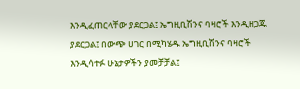እንዲፈጠርላቸው ያደርጋል፤ ኤግዚቢሽንና ባዛሮች እንዲዘጋጁ ያደርጋል፤ በውጭ ሀገር በሚካሄዱ ኤግዚቢሽንና ባዛሮች እንዲሳተፉ ሁኔታዎችን ያመቻቻል፤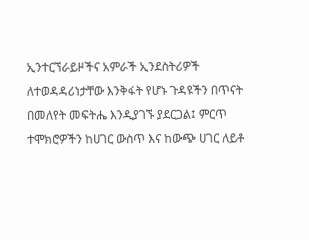ኢንተርኘራይዞችና አምራች ኢንደስትሪዎች ለተወዳዳሪነታቸው እንቅፋት የሆኑ ጉዳዩችን በጥናት በመለየት መፍትሔ እንዲያገኙ ያደርጋል፤ ምርጥ ተሞክሮዎችን ከሀገር ውስጥ እና ከውጭ ሀገር ለይቶ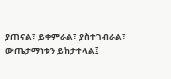ያጠናል፣ ይቀምራል፣ ያስተገብራል፣ ውጤታማነቱን ይከታተላል፤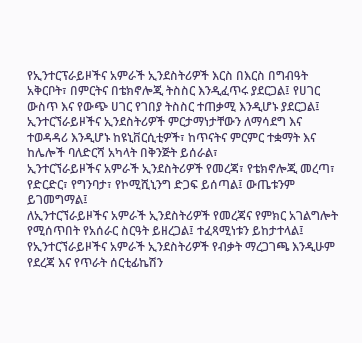የኢንተርፕራይዞችና አምራች ኢንደስትሪዎች እርስ በእርስ በግብዓት አቅርቦት፣ በምርትና በቴክኖሎጂ ትስስር እንዲፈጥሩ ያደርጋል፤ የሀገር ውስጥ እና የውጭ ሀገር የገበያ ትስስር ተጠቃሚ እንዲሆኑ ያደርጋል፤
ኢንተርኘራይዞችና ኢንደስትሪዎች ምርታማነታቸውን ለማሳደግ እና ተወዳዳሪ እንዲሆኑ ከዩኒቨርሲቲዎች፣ ከጥናትና ምርምር ተቋማት እና ከሌሎች ባለድርሻ አካላት በቅንጅት ይሰራል፣
ኢንተርኘራይዞችና አምራች ኢንደስትሪዎች የመረጃ፣ የቴክኖሎጂ መረጣ፣ የድርድር፣ የግንባታ፣ የኮሚሺኒንግ ድጋፍ ይሰጣል፤ ውጤቱንም ይገመግማል፤
ለኢንተርኘራይዞችና አምራች ኢንደስትሪዎች የመረጃና የምክር አገልግሎት የሚሰጥበት የአሰራር ስርዓት ይዘረጋል፤ ተፈጻሚነቱን ይከታተላል፤
የኢንተርኘራይዞችና አምራች ኢንደስትሪዎች የብቃት ማረጋገጫ እንዲሁም የደረጃ እና የጥራት ሰርቲፊኬሽን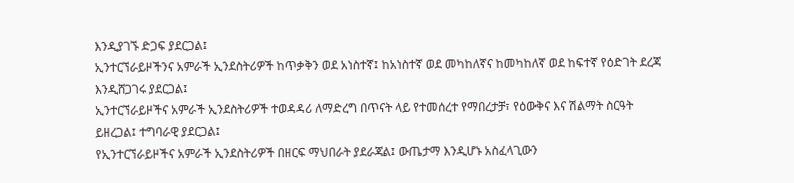እንዲያገኙ ድጋፍ ያደርጋል፤
ኢንተርኘራይዞችንና አምራች ኢንደስትሪዎች ከጥቃቅን ወደ አነስተኛ፤ ከአነስተኛ ወደ መካከለኛና ከመካከለኛ ወደ ከፍተኛ የዕድገት ደረጃ እንዲሸጋገሩ ያደርጋል፤
ኢንተርኘራይዞችና አምራች ኢንደስትሪዎች ተወዳዳሪ ለማድረግ በጥናት ላይ የተመሰረተ የማበረታቻ፣ የዕውቅና እና ሽልማት ስርዓት ይዘረጋል፤ ተግባራዊ ያደርጋል፤
የኢንተርኘራይዞችና አምራች ኢንደስትሪዎች በዘርፍ ማህበራት ያደራጃል፤ ውጤታማ እንዲሆኑ አስፈላጊውን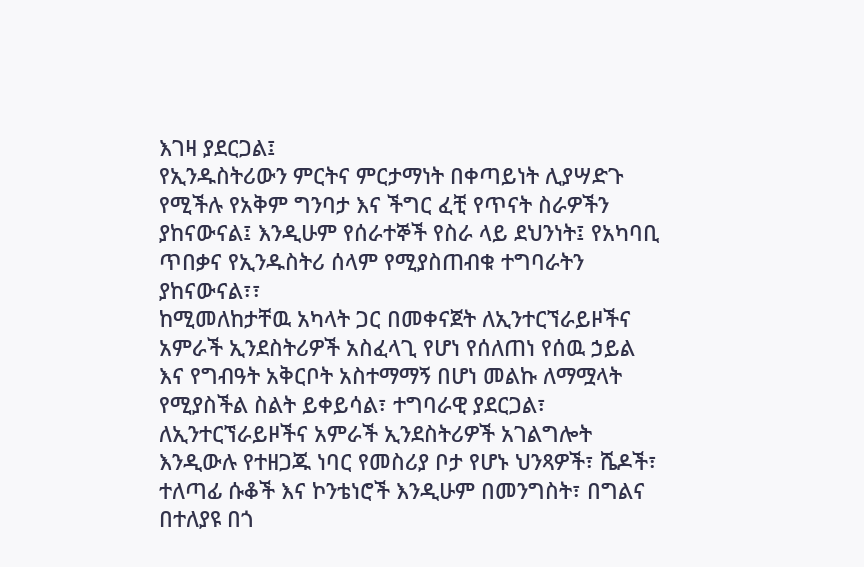እገዛ ያደርጋል፤
የኢንዱስትሪውን ምርትና ምርታማነት በቀጣይነት ሊያሣድጉ የሚችሉ የአቅም ግንባታ እና ችግር ፈቺ የጥናት ስራዎችን ያከናውናል፤ እንዲሁም የሰራተኞች የስራ ላይ ደህንነት፤ የአካባቢ ጥበቃና የኢንዱስትሪ ሰላም የሚያስጠብቁ ተግባራትን ያከናውናል፣፣
ከሚመለከታቸዉ አካላት ጋር በመቀናጀት ለኢንተርኘራይዞችና አምራች ኢንደስትሪዎች አስፈላጊ የሆነ የሰለጠነ የሰዉ ኃይል እና የግብዓት አቅርቦት አስተማማኝ በሆነ መልኩ ለማሟላት የሚያስችል ስልት ይቀይሳል፣ ተግባራዊ ያደርጋል፣
ለኢንተርኘራይዞችና አምራች ኢንደስትሪዎች አገልግሎት እንዲውሉ የተዘጋጁ ነባር የመስሪያ ቦታ የሆኑ ህንጻዎች፣ ሼዶች፣ ተለጣፊ ሱቆች እና ኮንቴነሮች እንዲሁም በመንግስት፣ በግልና በተለያዩ በጎ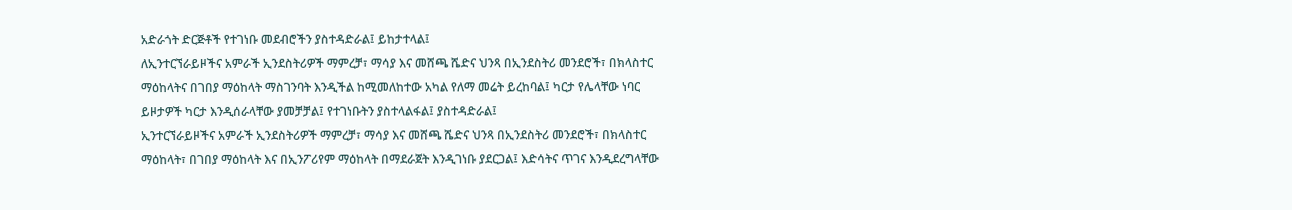አድራጎት ድርጅቶች የተገነቡ መደብሮችን ያስተዳድራል፤ ይከታተላል፤
ለኢንተርኘራይዞችና አምራች ኢንደስትሪዎች ማምረቻ፣ ማሳያ እና መሸጫ ሼድና ህንጻ በኢንደስትሪ መንደሮች፣ በክላስተር ማዕከላትና በገበያ ማዕከላት ማስገንባት እንዲችል ከሚመለከተው አካል የለማ መሬት ይረከባል፤ ካርታ የሌላቸው ነባር ይዞታዎች ካርታ እንዲሰራላቸው ያመቻቻል፤ የተገነቡትን ያስተላልፋል፤ ያስተዳድራል፤
ኢንተርኘራይዞችና አምራች ኢንደስትሪዎች ማምረቻ፣ ማሳያ እና መሸጫ ሼድና ህንጻ በኢንደስትሪ መንደሮች፣ በክላስተር ማዕከላት፣ በገበያ ማዕከላት እና በኢንፖሪየም ማዕከላት በማደራጀት እንዲገነቡ ያደርጋል፤ እድሳትና ጥገና እንዲደረግላቸው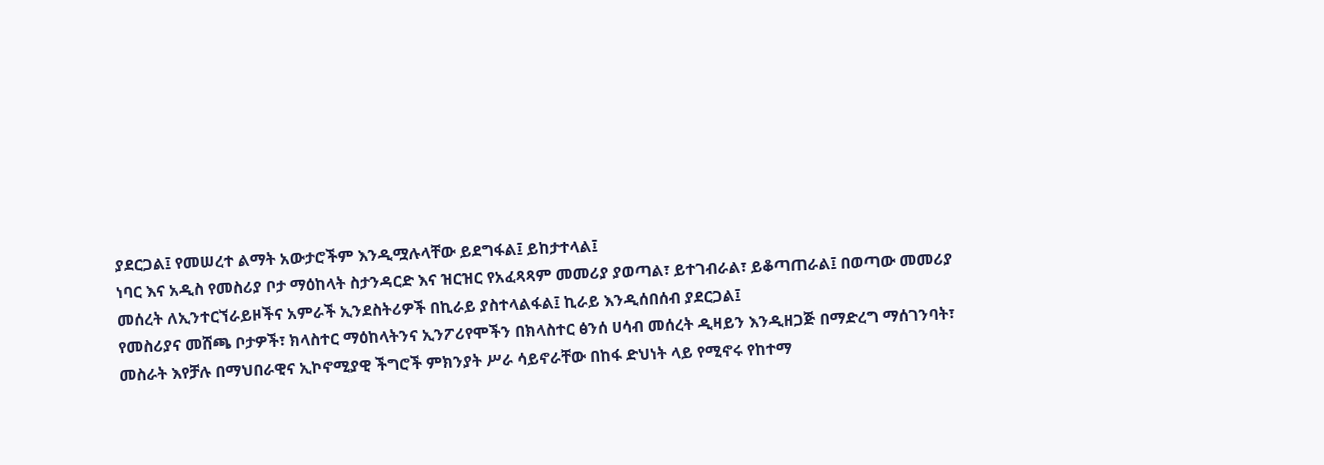ያደርጋል፤ የመሠረተ ልማት አውታሮችም እንዲሟሉላቸው ይደግፋል፤ ይከታተላል፤
ነባር እና አዲስ የመስሪያ ቦታ ማዕከላት ስታንዳርድ እና ዝርዝር የአፈጻጻም መመሪያ ያወጣል፣ ይተገብራል፣ ይቆጣጠራል፤ በወጣው መመሪያ መሰረት ለኢንተርኘራይዞችና አምራች ኢንደስትሪዎች በኪራይ ያስተላልፋል፤ ኪራይ እንዲሰበሰብ ያደርጋል፤
የመስሪያና መሸጫ ቦታዎች፣ ክላስተር ማዕከላትንና ኢንፖሪየሞችን በክላስተር ፅንሰ ሀሳብ መሰረት ዲዛይን እንዲዘጋጅ በማድረግ ማሰገንባት፣
መስራት እየቻሉ በማህበራዊና ኢኮኖሚያዊ ችግሮች ምክንያት ሥራ ሳይኖራቸው በከፋ ድህነት ላይ የሚኖሩ የከተማ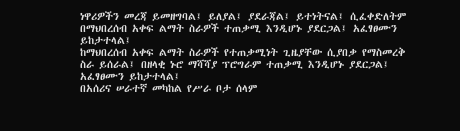ነዋሪዎችን መረጃ ይመዘግባል፤ ይለያል፤ ያደራጃል፤ ይተነትናል፤ ሲፈቀድለትም በማህበረሰብ አቀፍ ልማት ስራዎች ተጠቃሚ እንዲሆኑ ያደርጋል፤ አፈፃፀሙን ይከታተላል፤
ከማህበረሰብ አቀፍ ልማት ስራዎች የተጠቃሚነት ጊዜያቸው ሲያበቃ የማስመረቅ ስራ ይሰራል፤ በዘላቂ ኑሮ ማሻሻያ ፕሮግራም ተጠቃሚ እንዲሆኑ ያደርጋል፤ አፈፃፀሙን ይከታተላል፤
በአሰሪና ሠራተኛ መካከል የሥራ ቦታ ሰላም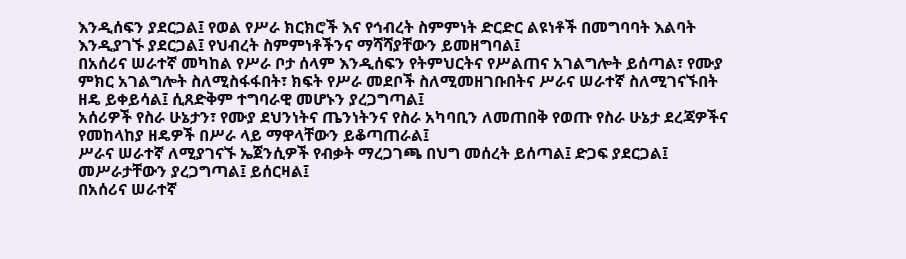እንዲሰፍን ያደርጋል፤ የወል የሥራ ክርክሮች እና የኅብረት ስምምነት ድርድር ልዩነቶች በመግባባት እልባት እንዲያገኙ ያደርጋል፤ የህብረት ስምምነቶችንና ማሻሻያቸውን ይመዘግባል፤
በአሰሪና ሠራተኛ መካከል የሥራ ቦታ ሰላም እንዲሰፍን የትምህርትና የሥልጠና አገልግሎት ይሰጣል፣ የሙያ ምክር አገልግሎት ስለሚስፋፋበት፣ ክፍት የሥራ መደቦች ስለሚመዘገቡበትና ሥራና ሠራተኛ ስለሚገናኙበት ዘዴ ይቀይሳል፤ ሲጸድቅም ተግባራዊ መሆኑን ያረጋግጣል፤
አሰሪዎች የስራ ሁኔታን፣ የሙያ ደህንነትና ጤንነትንና የስራ አካባቢን ለመጠበቅ የወጡ የስራ ሁኔታ ደረጃዎችና የመከላከያ ዘዴዎች በሥራ ላይ ማዋላቸውን ይቆጣጠራል፤
ሥራና ሠራተኛ ለሚያገናኙ ኤጀንሲዎች የብቃት ማረጋገጫ በህግ መሰረት ይሰጣል፤ ድጋፍ ያደርጋል፤ መሥራታቸውን ያረጋግጣል፤ ይሰርዛል፤
በአሰሪና ሠራተኛ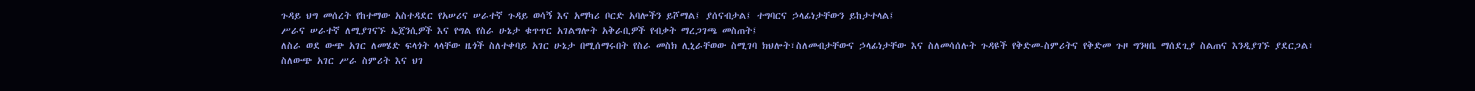ጉዳይ ህግ መሰረት የከተማው አስተዳደር የአሠሪና ሠራተኛ ጉዳይ ወሳኝ እና አማካሪ ቦርድ አባሎችን ይሾማል፤ ያሰናብታል፤ ተግባርና ኃላፊነታቸውን ይከታተላል፤
ሥራና ሠራተኛ ለሚያገናኙ ኤጀንሲዎች እና የግል የስራ ሁኔታ ቁጥጥር አገልግሎት አቅራቢዎች የብቃት ማረጋገጫ መስጠት፤
ለስራ ወደ ውጭ አገር ለመሄድ ፍላጎት ላላቸው ዜጎች ስለተቀባይ አገር ሁኔታ በሚሰማሩበት የስራ መስክ ሊኒራቸወው ስሚገባ ክህሎት፣ስለመብታቸውና ኃላፊነታቸው እና ስለመሳሰሉት ጉዳዩች የቅድመ-ስምሪትና የቅድመ ጉዞ ግንዛቤ ማሰደጊያ ስልጠና እንዲያገኙ ያደርጋል፣
ስለውጭ አገር ሥራ ስምሪት እና ህገ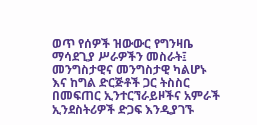ወጥ የሰዎች ዝውውር የግንዛቤ ማሳደጊያ ሥራዎችን መስራት፤
መንግስታዊና መንግስታዊ ካልሆኑ እና ከግል ድርጅቶች ጋር ትስስር በመፍጠር ኢንተርኘራይዞችና አምራች ኢንደስትሪዎች ድጋፍ እንዲያገኙ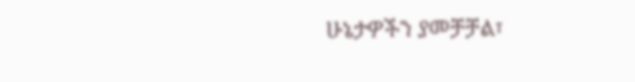ሁኔታዎችን ያመቻቻል፣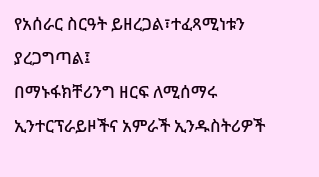የአሰራር ስርዓት ይዘረጋል፣ተፈጻሚነቱን ያረጋግጣል፤
በማኑፋክቸሪንግ ዘርፍ ለሚሰማሩ ኢንተርፕራይዞችና አምራች ኢንዱስትሪዎች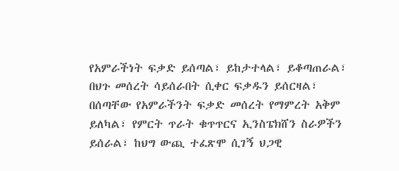የአምራችነት ፍቃድ ይሰጣል፣ ይከታተላል፣ ይቆጣጠራል፣ በህጉ መሰረት ሳይሰራበት ሲቀር ፍቃዱን ይሰርዛል፣ በሰጣቸው የአምራችንት ፍቃድ መሰረት የማምረት አቅም ይለካል፣ የምርት ጥራት ቁጥጥርና ኢንስፔክሸን ስራዎችን ይሰራል፣ ከህግ ውጪ ተፈጽሞ ሲገኝ ህጋዊ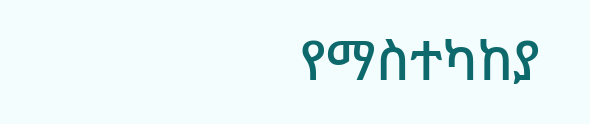የማስተካከያ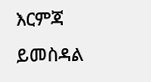እርምጃ ይመስዳል